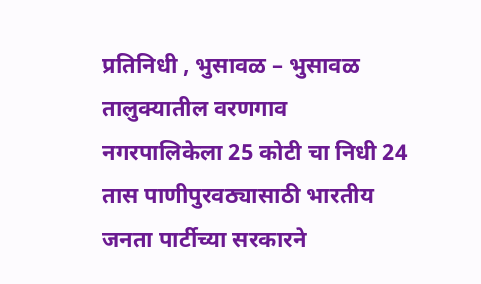प्रतिनिधी , भुसावळ – भुसावळ तालुक्यातील वरणगाव नगरपालिकेला 25 कोटी चा निधी 24 तास पाणीपुरवठ्यासाठी भारतीय जनता पार्टीच्या सरकारने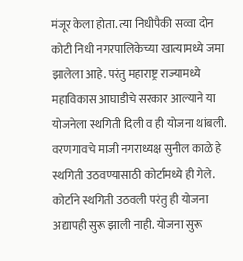मंजूर केला होता. त्या निधीपैकी सव्वा दोन कोटी निधी नगरपालिकेच्या खात्यामध्ये जमा झालेला आहे. परंतु महाराष्ट्र राज्यामध्ये महाविकास आघाडीचे सरकार आल्याने या योजनेला स्थगिती दिली व ही योजना थांबली. वरणगावचे माजी नगराध्यक्ष सुनील काळे हे स्थगिती उठवण्यासाठी कोर्टामध्ये ही गेले.
कोर्टाने स्थगिती उठवली परंतु ही योजना अद्यापही सुरू झाली नाही. योजना सुरू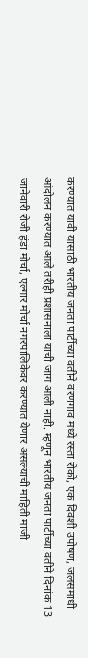करण्यात यावी यासाठी भारतीय जनता पार्टीच्या वतीने वरणगाव मध्ये रस्ता रोको, एक दिवशी उपोषण, जलसमाधी आंदोलन करण्यात आले तरीही प्रशासनाला याची जाग आली नाही. म्हणून भारतीय जनता पार्टीच्या वतीने दिनांक 13 जानेवारी रोजी हंडा मोर्चा, एल्गार मोर्चा नगरपालिकेवर करण्यात येणार असल्याची माहिती माजी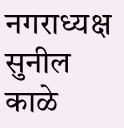नगराध्यक्ष सुनील काळे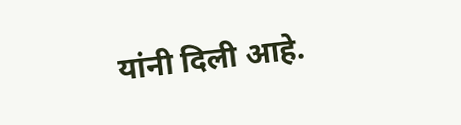यांनी दिली आहे.